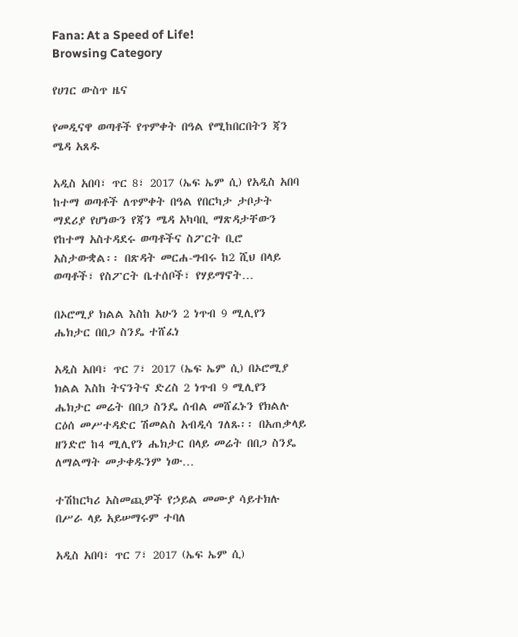Fana: At a Speed of Life!
Browsing Category

የሀገር ውስጥ ዜና

የመዲናዋ ወጣቶች የጥምቀት በዓል የሚከበርበትን ጃን ሜዳ አጸዱ

አዲስ አበባ፣ ጥር 8፣ 2017 (ኤፍ ኤም ሲ) የአዲስ አበባ ከተማ ወጣቶች ለጥምቀት በዓል የበርካታ ታቦታት ማደሪያ የሆነውን የጃን ሜዳ አካባቢ ማጽዳታቸውን የከተማ አስተዳደሩ ወጣቶችና ስፖርት ቢሮ አስታውቋል፡፡ በጽዳት መርሐ-ግብሩ ከ2 ሺህ በላይ ወጣቶች፣ የስፖርት ቤተሰቦች፣ የሃይማኖት…

በኦሮሚያ ክልል እስከ አሁን 2 ነጥብ 9 ሚሊየን ሔክታር በበጋ ስንዴ ተሸፈነ

አዲስ አበባ፣ ጥር 7፣ 2017 (ኤፍ ኤም ሲ) በኦሮሚያ ክልል እስከ ትናንትና ድረስ 2 ነጥብ 9 ሚሊየን ሔክታር መሬት በበጋ ስንዴ ሰብል መሸፈኑን የክልሉ ርዕሰ መሥተዳድር ሽመልስ አብዲሳ ገለጹ፡፡ በአጠቃላይ ዘንድሮ ከ4 ሚሊየን ሔክታር በላይ መሬት በበጋ ስንዴ ለማልማት መታቀዱንም ነው…

ተሽከርካሪ አስመጪዎች የኃይል መሙያ ሳይተክሉ በሥራ ላይ አይሠማሩም ተባለ

አዲስ አበባ፣ ጥር 7፣ 2017 (ኤፍ ኤም ሲ)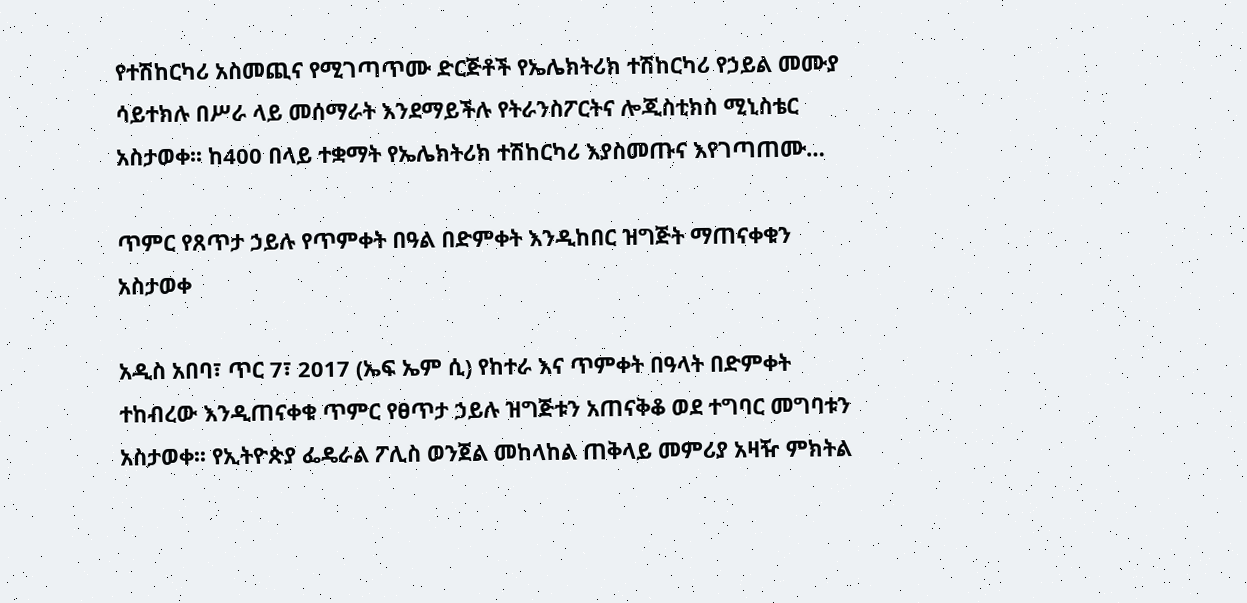የተሽከርካሪ አስመጪና የሚገጣጥሙ ድርጅቶች የኤሌክትሪክ ተሽከርካሪ የኃይል መሙያ ሳይተክሉ በሥራ ላይ መሰማራት እንደማይችሉ የትራንስፖርትና ሎጂስቲክስ ሚኒስቴር አስታወቀ፡፡ ከ400 በላይ ተቋማት የኤሌክትሪክ ተሽከርካሪ እያስመጡና እየገጣጠሙ…

ጥምር የጸጥታ ኃይሉ የጥምቀት በዓል በድምቀት እንዲከበር ዝግጅት ማጠናቀቁን አስታወቀ

አዲስ አበባ፣ ጥር 7፣ 2017 (ኤፍ ኤም ሲ) የከተራ እና ጥምቀት በዓላት በድምቀት ተከብረው እንዲጠናቀቁ ጥምር የፀጥታ ኃይሉ ዝግጅቱን አጠናቅቆ ወደ ተግባር መግባቱን አስታወቀ፡፡ የኢትዮጵያ ፌዴራል ፖሊስ ወንጀል መከላከል ጠቅላይ መምሪያ አዛዥ ምክትል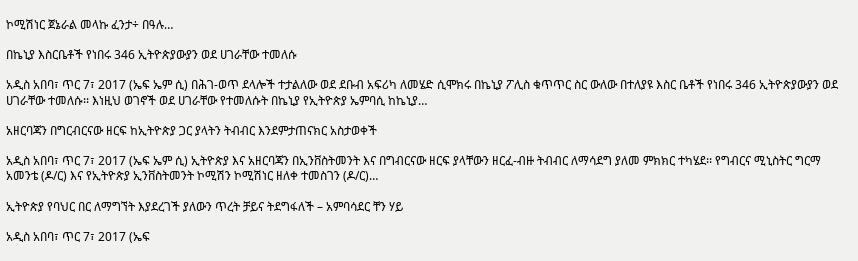ኮሚሽነር ጀኔራል መላኩ ፈንታ÷ በዓሉ…

በኬኒያ እስርቤቶች የነበሩ 346 ኢትዮጵያውያን ወደ ሀገራቸው ተመለሱ

አዲስ አበባ፣ ጥር 7፣ 2017 (ኤፍ ኤም ሲ) በሕገ-ወጥ ደላሎች ተታልለው ወደ ደቡብ አፍሪካ ለመሄድ ሲሞክሩ በኬኒያ ፖሊስ ቁጥጥር ስር ውለው በተለያዩ እስር ቤቶች የነበሩ 346 ኢትዮጵያውያን ወደ ሀገራቸው ተመለሱ፡፡ እነዚህ ወገኖች ወደ ሀገራቸው የተመለሱት በኬኒያ የኢትዮጵያ ኤምባሲ ከኬኒያ…

አዘርባጃን በግርብርናው ዘርፍ ከኢትዮጵያ ጋር ያላትን ትብብር እንደምታጠናክር አስታወቀች

አዲስ አበባ፣ ጥር 7፣ 2017 (ኤፍ ኤም ሲ) ኢትዮጵያ እና አዘርባጃን በኢንቨስትመንት እና በግብርናው ዘርፍ ያላቸውን ዘርፈ-ብዙ ትብብር ለማሳደግ ያለመ ምክክር ተካሄደ፡፡ የግብርና ሚኒስትር ግርማ አመንቴ (ዶ/ር) እና የኢትዮጵያ ኢንቨስትመንት ኮሚሽን ኮሚሽነር ዘለቀ ተመስገን (ዶ/ር)…

ኢትዮጵያ የባህር በር ለማግኘት እያደረገች ያለውን ጥረት ቻይና ትደግፋለች – አምባሳደር ቸን ሃይ

አዲስ አበባ፣ ጥር 7፣ 2017 (ኤፍ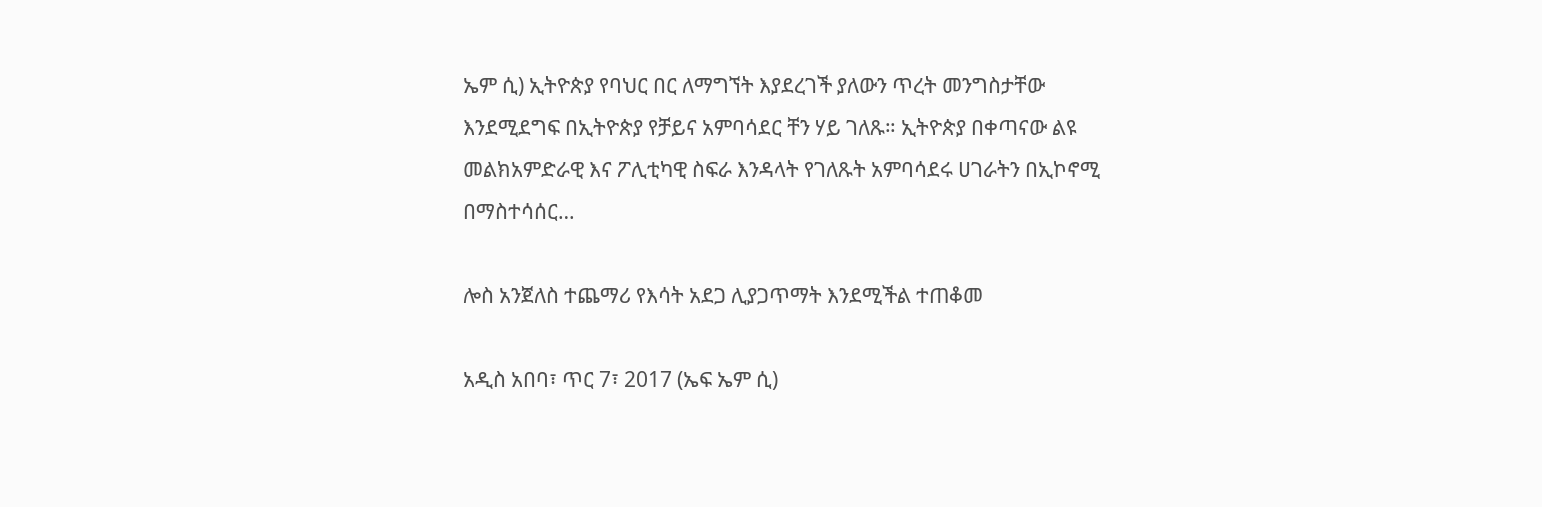ኤም ሲ) ኢትዮጵያ የባህር በር ለማግኘት እያደረገች ያለውን ጥረት መንግስታቸው እንደሚደግፍ በኢትዮጵያ የቻይና አምባሳደር ቸን ሃይ ገለጹ። ኢትዮጵያ በቀጣናው ልዩ መልክአምድራዊ እና ፖሊቲካዊ ስፍራ እንዳላት የገለጹት አምባሳደሩ ሀገራትን በኢኮኖሚ በማስተሳሰር…

ሎስ አንጀለስ ተጨማሪ የእሳት አደጋ ሊያጋጥማት እንደሚችል ተጠቆመ

አዲስ አበባ፣ ጥር 7፣ 2017 (ኤፍ ኤም ሲ)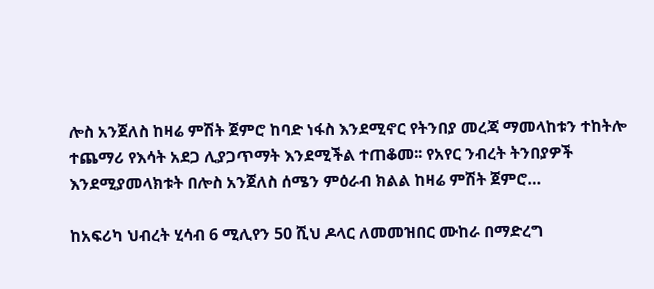ሎስ አንጀለስ ከዛሬ ምሽት ጀምሮ ከባድ ነፋስ እንደሚኖር የትንበያ መረጃ ማመላከቱን ተከትሎ ተጨማሪ የእሳት አደጋ ሊያጋጥማት እንደሚችል ተጠቆመ፡፡ የአየር ንብረት ትንበያዎች እንደሚያመላክቱት በሎስ አንጀለስ ሰሜን ምዕራብ ክልል ከዛሬ ምሽት ጀምሮ…

ከአፍሪካ ህብረት ሂሳብ 6 ሚሊየን 50 ሺህ ዶላር ለመመዝበር ሙከራ በማድረግ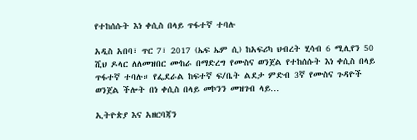የተከሰሱት እነ ቀሲስ በላይ ጥፋተኛ ተባሉ

አዲስ አበባ፣ ጥር 7፣ 2017 (ኤፍ ኤም ሲ) ከአፍሪካ ህብረት ሂሳብ 6 ሚሊየን 50 ሺህ ዶላር ለለመዝበር ሙከራ በማድረግ የሙስና ወንጀል የተከሰሱት እነ ቀሲስ በላይ ጥፋተኛ ተባሉ። የፌደራል ከፍተኛ ፍ/ቤት ልደታ ምድብ 3ኛ የሙስና ጉዳዮች ወንጀል ችሎት በነ ቀሲስ በላይ መኮንን መዝገብ ላይ…

ኢትዮጵያ እና አዘርባጃን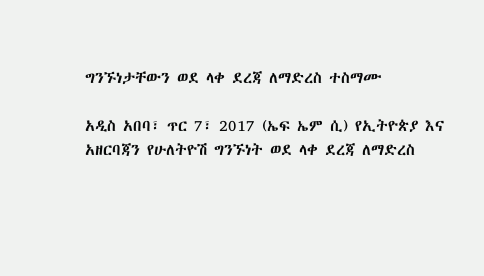ግንኙነታቸውን ወደ ላቀ ደረጃ ለማድረስ ተስማሙ

አዲስ አበባ፣ ጥር 7፣ 2017 (ኤፍ ኤም ሲ) የኢትዮጵያ እና አዘርባጃን የሁለትዮሽ ግንኙነት ወደ ላቀ ደረጃ ለማድረስ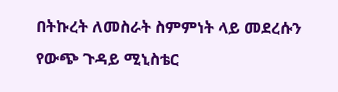በትኩረት ለመስራት ስምምነት ላይ መደረሱን የውጭ ጉዳይ ሚኒስቴር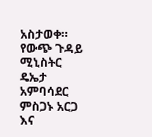አስታወቀ። የውጭ ጉዳይ ሚኒስትር ዴኤታ አምባሳደር ምስጋኑ አርጋ እና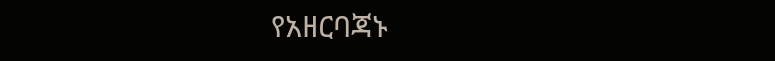የአዘርባጃኑ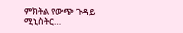ምክትል የውጭ ጉዳይ ሚኒስትር…